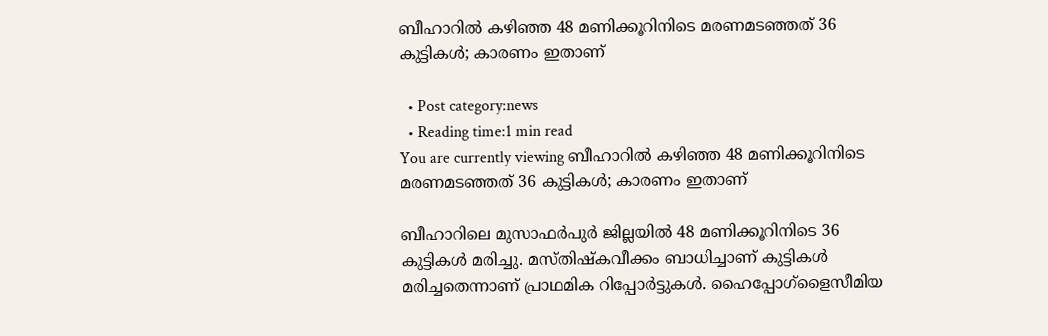ബീഹാറിൽ കഴിഞ്ഞ 48 മണിക്കൂറിനിടെ മരണമടഞ്ഞത് 36 കുട്ടികൾ; കാരണം ഇതാണ്

  • Post category:news
  • Reading time:1 min read
You are currently viewing ബീഹാറിൽ കഴിഞ്ഞ 48 മണിക്കൂറിനിടെ മരണമടഞ്ഞത് 36 കുട്ടികൾ; കാരണം ഇതാണ്

ബീഹാറിലെ മുസാഫര്‍പുര്‍ ജില്ലയില്‍ 48 മണിക്കൂറിനിടെ 36 കുട്ടികള്‍ മരിച്ചു. മസ്തിഷ്‌കവീക്കം ബാധിച്ചാണ് കുട്ടികള്‍ മരിച്ചതെന്നാണ് പ്രാഥമിക റിപ്പോർട്ടുകൾ. ഹൈപ്പോഗ്‌ളൈസീമിയ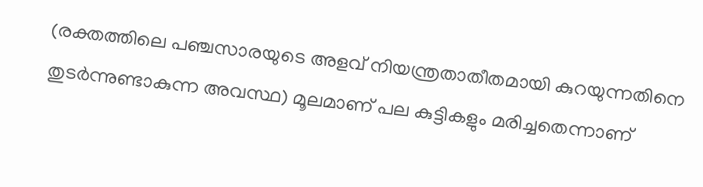(രക്തത്തിലെ പഞ്ചസാരയുടെ അളവ് നിയന്ത്രതാതീതമായി കുറയുന്നതിനെ തുടര്‍ന്നുണ്ടാകുന്ന അവസ്ഥ) മൂലമാണ് പല കുട്ടികളും മരിച്ചതെന്നാണ്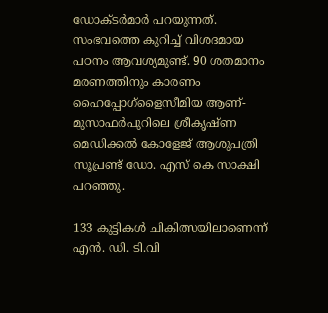ഡോക്ടര്‍മാര്‍ പറയുന്നത്. സംഭവത്തെ കുറിച്ച് വിശദമായ പഠനം ആവശ്യമുണ്ട്. 90 ശതമാനം മരണത്തിനും കാരണം ഹൈപ്പോഗ്‌ളൈസീമിയ ആണ്- മുസാഫര്‍പുറിലെ ശ്രീകൃഷ്ണ മെഡിക്കല്‍ കോളേജ് ആശുപത്രി സൂപ്രണ്ട് ഡോ. എസ് കെ സാക്ഷി പറഞ്ഞു.

133 കുട്ടികള്‍ ചികിത്സയിലാണെന്ന് എന്‍. ഡി. ടി.വി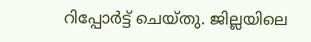റിപ്പോര്‍ട്ട് ചെയ്തു. ജില്ലയിലെ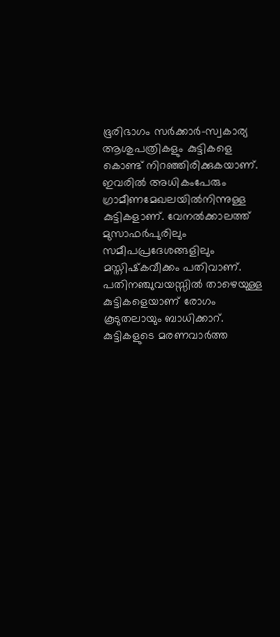ഭൂരിഭാഗം സര്‍ക്കാര്‍-സ്വകാര്യ ആശുപത്രികളും കുട്ടികളെ കൊണ്ട് നിറഞ്ഞിരിക്കുകയാണ്. ഇവരില്‍ അധികംപേരും ഗ്രാമീണമേഖലയില്‍നിന്നുള്ള കുട്ടികളാണ്. വേനല്‍ക്കാലത്ത് മുസാഫര്‍പുരിലും സമീപപ്രദേശങ്ങളിലും മസ്തിഷ്‌കവീക്കം പതിവാണ്. പതിനഞ്ചുവയസ്സില്‍ താഴെയുള്ള കുട്ടികളെയാണ് രോഗം കൂടുതലായും ബാധിക്കാറ്. കുട്ടികളുടെ മരണവാർത്ത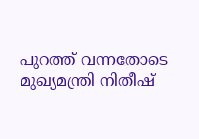പുറത്ത് വന്നതോടെ മുഖ്യമന്ത്രി നിതീഷ്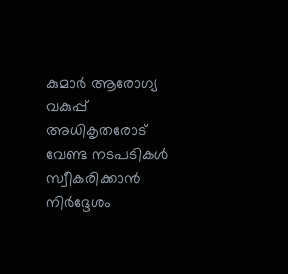കുമാർ ആരോഗ്യ വകുപ്പ് അധികൃതരോട് വേണ്ട നടപടികൾ സ്വീകരിക്കാൻ നിർദ്ദേശം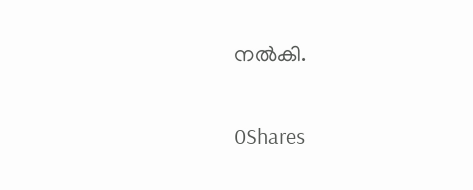നൽകി.

0Shares